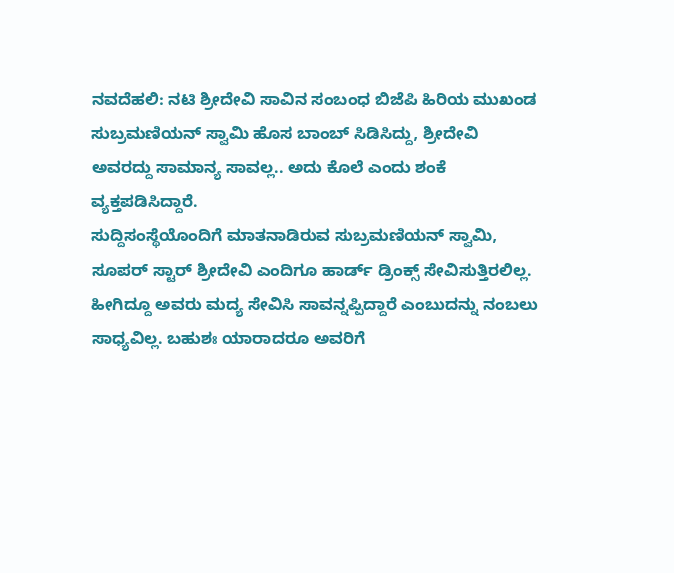ನವದೆಹಲಿ: ನಟಿ ಶ್ರೀದೇವಿ ಸಾವಿನ ಸಂಬಂಧ ಬಿಜೆಪಿ ಹಿರಿಯ ಮುಖಂಡ ಸುಬ್ರಮಣಿಯನ್ ಸ್ವಾಮಿ ಹೊಸ ಬಾಂಬ್ ಸಿಡಿಸಿದ್ದು, ಶ್ರೀದೇವಿ ಅವರದ್ದು ಸಾಮಾನ್ಯ ಸಾವಲ್ಲ.. ಅದು ಕೊಲೆ ಎಂದು ಶಂಕೆ ವ್ಯಕ್ತಪಡಿಸಿದ್ದಾರೆ.
ಸುದ್ದಿಸಂಸ್ಥೆಯೊಂದಿಗೆ ಮಾತನಾಡಿರುವ ಸುಬ್ರಮಣಿಯನ್ ಸ್ವಾಮಿ, ಸೂಪರ್ ಸ್ಟಾರ್ ಶ್ರೀದೇವಿ ಎಂದಿಗೂ ಹಾರ್ಡ್ ಡ್ರಿಂಕ್ಸ್ ಸೇವಿಸುತ್ತಿರಲಿಲ್ಲ. ಹೀಗಿದ್ದೂ ಅವರು ಮದ್ಯ ಸೇವಿಸಿ ಸಾವನ್ನಪ್ಪಿದ್ದಾರೆ ಎಂಬುದನ್ನು ನಂಬಲು ಸಾಧ್ಯವಿಲ್ಲ. ಬಹುಶಃ ಯಾರಾದರೂ ಅವರಿಗೆ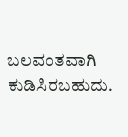ಬಲವಂತವಾಗಿ ಕುಡಿಸಿರಬಹುದು.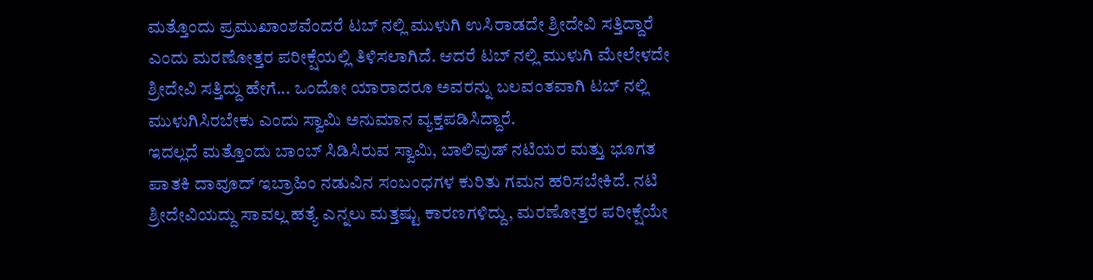ಮತ್ತೊಂದು ಪ್ರಮುಖಾಂಶವೆಂದರೆ ಟಬ್ ನಲ್ಲಿ ಮುಳುಗಿ ಉಸಿರಾಡದೇ ಶ್ರೀದೇವಿ ಸತ್ತಿದ್ದಾರೆ ಎಂದು ಮರಣೋತ್ತರ ಪರೀಕ್ಷೆಯಲ್ಲಿ ತಿಳಿಸಲಾಗಿದೆ. ಆದರೆ ಟಬ್ ನಲ್ಲಿ ಮುಳುಗಿ ಮೇಲೇಳದೇ ಶ್ರೀದೇವಿ ಸತ್ತಿದ್ದು ಹೇಗೆ... ಒಂದೋ ಯಾರಾದರೂ ಅವರನ್ನು ಬಲವಂತವಾಗಿ ಟಬ್ ನಲ್ಲಿ ಮುಳುಗಿಸಿರಬೇಕು ಎಂದು ಸ್ವಾಮಿ ಅನುಮಾನ ವ್ಯಕ್ತಪಡಿಸಿದ್ದಾರೆ.
ಇದಲ್ಲದೆ ಮತ್ತೊಂದು ಬಾಂಬ್ ಸಿಡಿಸಿರುವ ಸ್ವಾಮಿ, ಬಾಲಿವುಡ್ ನಟಿಯರ ಮತ್ತು ಭೂಗತ ಪಾತಕಿ ದಾವೂದ್ ಇಬ್ರಾಹಿಂ ನಡುವಿನ ಸಂಬಂಧಗಳ ಕುರಿತು ಗಮನ ಹರಿಸಬೇಕಿದೆ. ನಟಿ ಶ್ರೀದೇವಿಯದ್ದು ಸಾವಲ್ಲ ಹತ್ಯೆ ಎನ್ನಲು ಮತ್ತಷ್ಟು ಕಾರಣಗಳಿದ್ದು, ಮರಣೋತ್ತರ ಪರೀಕ್ಷೆಯೇ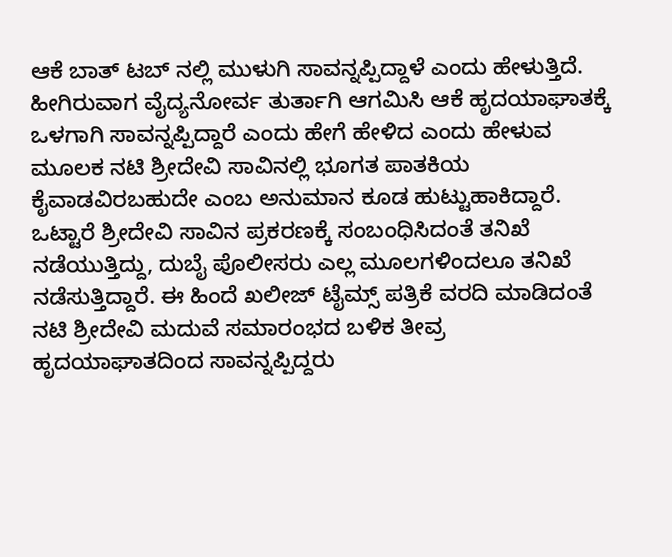ಆಕೆ ಬಾತ್ ಟಬ್ ನಲ್ಲಿ ಮುಳುಗಿ ಸಾವನ್ನಪ್ಪಿದ್ದಾಳೆ ಎಂದು ಹೇಳುತ್ತಿದೆ. ಹೀಗಿರುವಾಗ ವೈದ್ಯನೋರ್ವ ತುರ್ತಾಗಿ ಆಗಮಿಸಿ ಆಕೆ ಹೃದಯಾಘಾತಕ್ಕೆ ಒಳಗಾಗಿ ಸಾವನ್ನಪ್ಪಿದ್ದಾರೆ ಎಂದು ಹೇಗೆ ಹೇಳಿದ ಎಂದು ಹೇಳುವ ಮೂಲಕ ನಟಿ ಶ್ರೀದೇವಿ ಸಾವಿನಲ್ಲಿ ಭೂಗತ ಪಾತಕಿಯ ಕೈವಾಡವಿರಬಹುದೇ ಎಂಬ ಅನುಮಾನ ಕೂಡ ಹುಟ್ಟುಹಾಕಿದ್ದಾರೆ.
ಒಟ್ಟಾರೆ ಶ್ರೀದೇವಿ ಸಾವಿನ ಪ್ರಕರಣಕ್ಕೆ ಸಂಬಂಧಿಸಿದಂತೆ ತನಿಖೆ ನಡೆಯುತ್ತಿದ್ದು, ದುಬೈ ಪೊಲೀಸರು ಎಲ್ಲ ಮೂಲಗಳಿಂದಲೂ ತನಿಖೆ ನಡೆಸುತ್ತಿದ್ದಾರೆ. ಈ ಹಿಂದೆ ಖಲೀಜ್ ಟೈಮ್ಸ್ ಪತ್ರಿಕೆ ವರದಿ ಮಾಡಿದಂತೆ ನಟಿ ಶ್ರೀದೇವಿ ಮದುವೆ ಸಮಾರಂಭದ ಬಳಿಕ ತೀವ್ರ ಹೃದಯಾಘಾತದಿಂದ ಸಾವನ್ನಪ್ಪಿದ್ದರು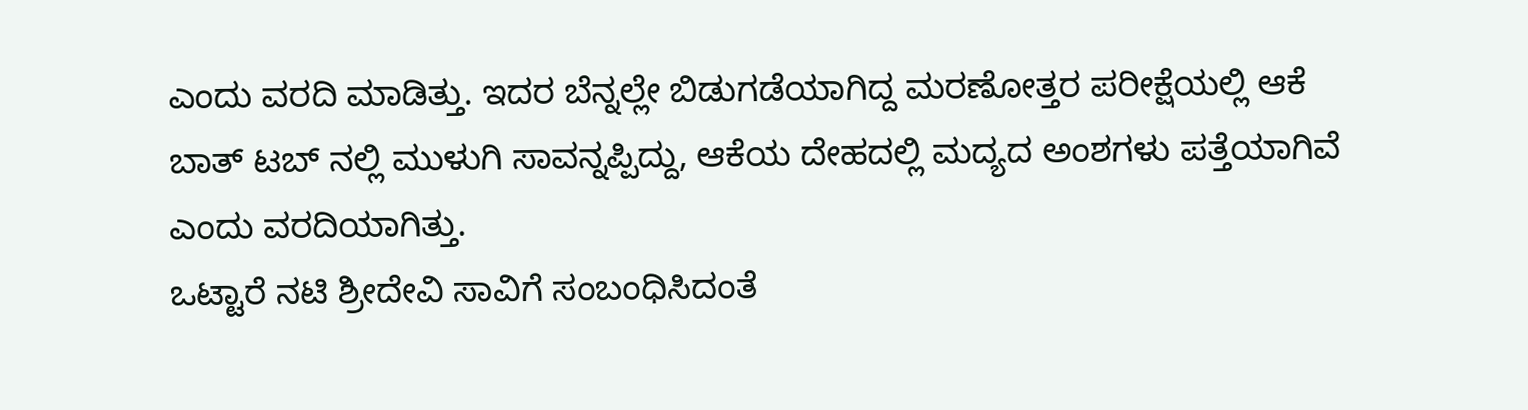ಎಂದು ವರದಿ ಮಾಡಿತ್ತು. ಇದರ ಬೆನ್ನಲ್ಲೇ ಬಿಡುಗಡೆಯಾಗಿದ್ದ ಮರಣೋತ್ತರ ಪರೀಕ್ಷೆಯಲ್ಲಿ ಆಕೆ ಬಾತ್ ಟಬ್ ನಲ್ಲಿ ಮುಳುಗಿ ಸಾವನ್ನಪ್ಪಿದ್ದು, ಆಕೆಯ ದೇಹದಲ್ಲಿ ಮದ್ಯದ ಅಂಶಗಳು ಪತ್ತೆಯಾಗಿವೆ ಎಂದು ವರದಿಯಾಗಿತ್ತು.
ಒಟ್ಟಾರೆ ನಟಿ ಶ್ರೀದೇವಿ ಸಾವಿಗೆ ಸಂಬಂಧಿಸಿದಂತೆ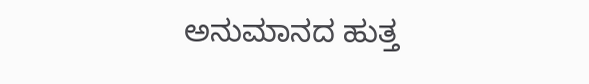ಅನುಮಾನದ ಹುತ್ತ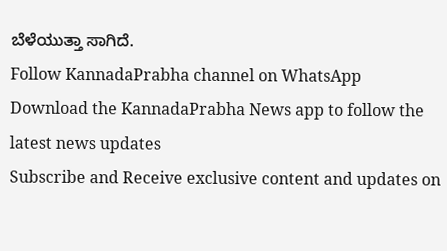ಬೆಳೆಯುತ್ತಾ ಸಾಗಿದೆ.
Follow KannadaPrabha channel on WhatsApp
Download the KannadaPrabha News app to follow the latest news updates
Subscribe and Receive exclusive content and updates on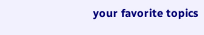your favorite topics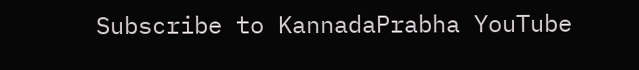Subscribe to KannadaPrabha YouTube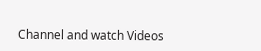Channel and watch Videos